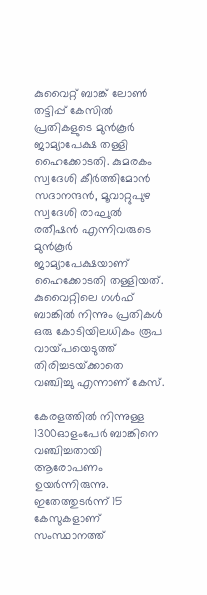കുവൈറ്റ് ബാങ്ക് ലോണ്‍ തട്ടിപ്പ് കേസില്‍ പ്രതികളുടെ മുൻകൂർ ജാമ്യാപേക്ഷ തള്ളി ഹൈക്കോടതി. കുമരകം സ്വദേശി കീർത്തിമോൻ സദാനന്ദൻ, മൂവാറ്റുപുഴ സ്വദേശി രാഘുല്‍ രതീഷൻ എന്നിവരുടെ മുൻകൂർ ജാമ്യാപേക്ഷയാണ് ഹൈക്കോടതി തള്ളിയത്. കുവൈറ്റിലെ ഗള്‍ഫ് ബാങ്കില്‍ നിന്നും പ്രതികള്‍ ഒരു കോടിയിലധികം രൂപ വായ്‌പയെടുത്ത് തിരിച്ചടയ്‌ക്കാതെ വഞ്ചിച്ചു എന്നാണ് കേസ്.

കേരളത്തില്‍ നിന്നുള്ള 1300ഓളംപേർ ബാങ്കിനെ വഞ്ചിച്ചതായി ആരോപണം ഉയർന്നിരുന്നു. ഇതേത്തുടർന്ന് 15 കേസുകളാണ് സംസ്ഥാനത്ത്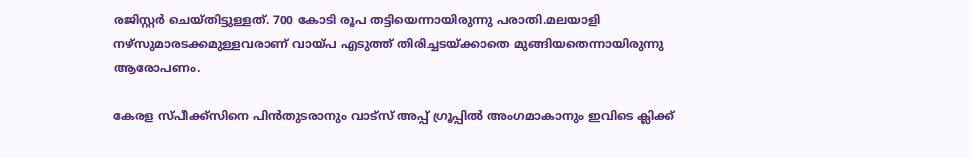രജിസ്റ്റർ ചെയ്‌തിട്ടുള്ളത്. 700 കോടി രൂപ തട്ടിയെന്നായിരുന്നു പരാതി.മലയാളി നഴ്‌സുമാരടക്കമുള്ളവരാണ് വായ്‌പ എടുത്ത് തിരിച്ചടയ്‌ക്കാതെ മുങ്ങിയതെന്നായിരുന്നു ആരോപണം.

കേരള സ്പീക്ക്സിനെ പിൻതുടരാനും വാട്സ് അപ്പ് ഗ്രൂപ്പിൽ അംഗമാകാനും ഇവിടെ ക്ലിക്ക്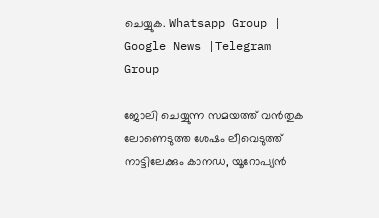ചെയ്യുക. Whatsapp Group | Google News |Telegram Group

ജോലി ചെയ്യുന്ന സമയത്ത് വൻതുക ലോണെടുത്ത ശേഷം ലീവെടുത്ത് നാട്ടിലേക്കും കാനഡ, യൂറോപ്യൻ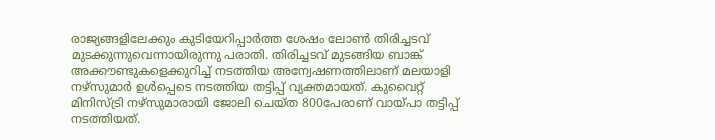രാജ്യങ്ങളിലേക്കും കുടിയേറിപ്പാർത്ത ശേഷം ലോണ്‍ തിരിച്ചടവ് മുടക്കുന്നുവെന്നായിരുന്നു പരാതി. തിരിച്ചടവ് മുടങ്ങിയ ബാങ്ക് അക്കൗണ്ടുകളെക്കുറിച്ച്‌ നടത്തിയ അന്വേഷണത്തിലാണ് മലയാളി നഴ്‌സുമാർ ഉള്‍പ്പെടെ നടത്തിയ തട്ടിപ്പ് വ്യക്തമായത്. കുവൈറ്റ് മിനിസ്‌ട്രി നഴ്‌സുമാരായി ജോലി ചെയ്‌ത 800പേരാണ് വായ്‌പാ തട്ടിപ്പ് നടത്തിയത്.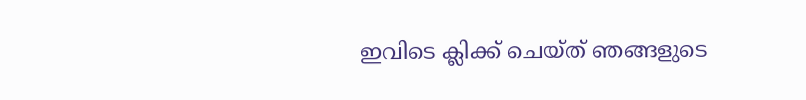ഇവിടെ ക്ലിക്ക് ചെയ്ത് ഞങ്ങളുടെ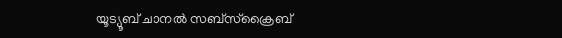യൂട്യൂബ് ചാനൽ സബ്സ്ക്രൈബ്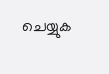ചെയ്യുക